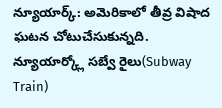న్యూయార్క్: అమెరికాలో తీవ్ర విషాద ఘటన చోటుచేసుకున్నది. న్యూయార్క్లో సబ్వే రైలు(Subway Train)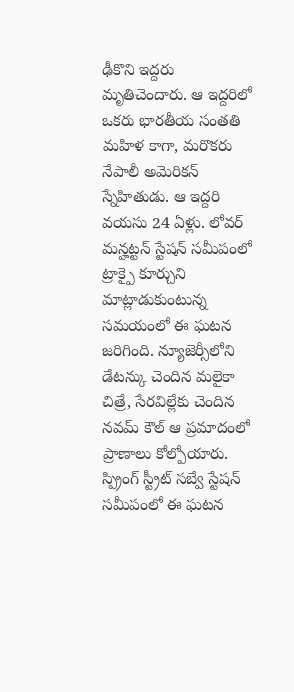ఢీకొని ఇద్దరు మృతిచెందారు. ఆ ఇద్దరిలో ఒకరు భారతీయ సంతతి మహిళ కాగా, మరొకరు నేపాలీ అమెరికన్ స్నేహితుడు. ఆ ఇద్దరి వయసు 24 ఏళ్లు. లోవర్ మన్హట్టన్ స్టేషన్ సమీపంలో ట్రాక్పై కూర్చుని మాట్లాడుకుంటున్న సమయంలో ఈ ఘటన జరిగింది. న్యూజెర్సీలోని డేటన్కు చెందిన మలైకా చిత్రే, సేరవిల్లేకు చెందిన నవమ్ కౌల్ ఆ ప్రమాదంలో ప్రాణాలు కోల్పోయారు. స్ప్రింగ్ స్ట్రీట్ సబ్వే స్టేషన్ సమీపంలో ఈ ఘటన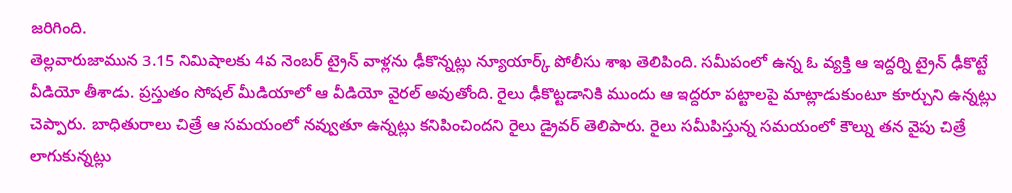జరిగింది.
తెల్లవారుజామున 3.15 నిమిషాలకు 4వ నెంబర్ ట్రైన్ వాళ్లను ఢీకొన్నట్లు న్యూయార్క్ పోలీసు శాఖ తెలిపింది. సమీపంలో ఉన్న ఓ వ్యక్తి ఆ ఇద్దర్ని ట్రైన్ ఢీకొట్టే వీడియో తీశాడు. ప్రస్తుతం సోషల్ మీడియాలో ఆ వీడియో వైరల్ అవుతోంది. రైలు ఢీకొట్టడానికి ముందు ఆ ఇద్దరూ పట్టాలపై మాట్లాడుకుంటూ కూర్చుని ఉన్నట్లు చెప్పారు. బాధితురాలు చిత్రే ఆ సమయంలో నవ్వుతూ ఉన్నట్లు కనిపించిందని రైలు డ్రైవర్ తెలిపారు. రైలు సమీపిస్తున్న సమయంలో కౌల్ను తన వైపు చిత్రే లాగుకున్నట్లు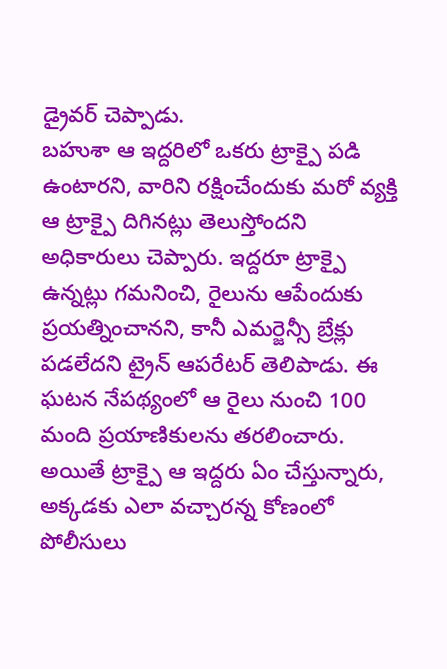డ్రైవర్ చెప్పాడు.
బహుశా ఆ ఇద్దరిలో ఒకరు ట్రాక్పై పడి ఉంటారని, వారిని రక్షించేందుకు మరో వ్యక్తి ఆ ట్రాక్పై దిగినట్లు తెలుస్తోందని అధికారులు చెప్పారు. ఇద్దరూ ట్రాక్పై ఉన్నట్లు గమనించి, రైలును ఆపేందుకు ప్రయత్నించానని, కానీ ఎమర్జెన్సీ బ్రేక్లు పడలేదని ట్రైన్ ఆపరేటర్ తెలిపాడు. ఈ ఘటన నేపథ్యంలో ఆ రైలు నుంచి 100 మంది ప్రయాణికులను తరలించారు. అయితే ట్రాక్పై ఆ ఇద్దరు ఏం చేస్తున్నారు, అక్కడకు ఎలా వచ్చారన్న కోణంలో పోలీసులు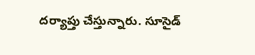దర్యాప్తు చేస్తున్నారు. సూసైడ్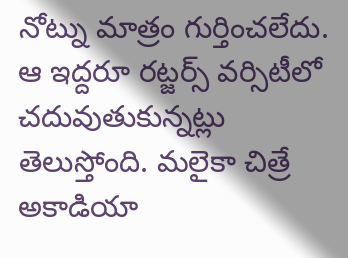నోట్ను మాత్రం గుర్తించలేదు.
ఆ ఇద్దరూ రట్జర్స్ వర్సిటీలో చదువుతుకున్నట్లు తెలుస్తోంది. మలైకా చిత్రే అకాడియా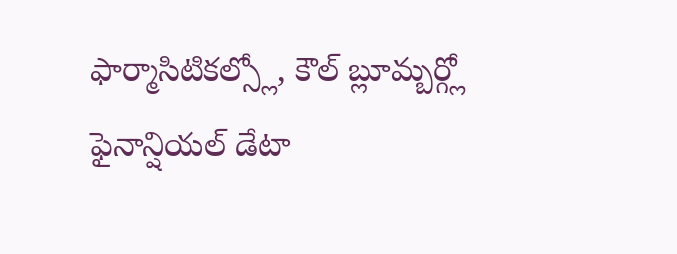ఫార్మాసిటికల్స్లో, కౌల్ బ్లూమ్బర్గ్లో ఫైనాన్షియల్ డేటా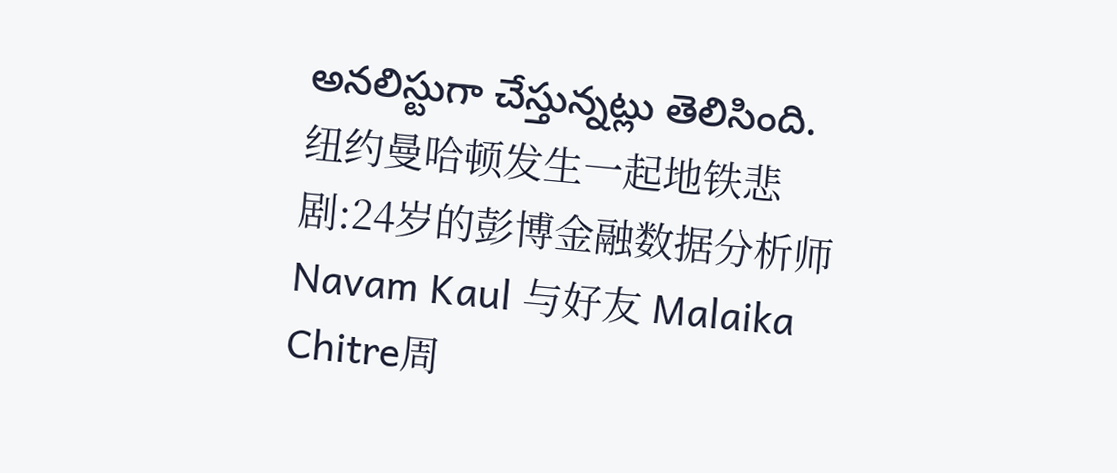అనలిస్టుగా చేస్తున్నట్లు తెలిసింది.
纽约曼哈顿发生一起地铁悲剧:24岁的彭博金融数据分析师 Navam Kaul 与好友 Malaika Chitre周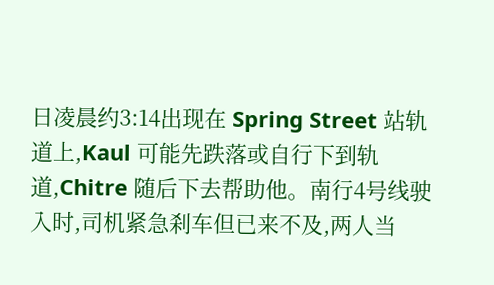日凌晨约3:14出现在 Spring Street 站轨道上,Kaul 可能先跌落或自行下到轨道,Chitre 随后下去帮助他。南行4号线驶入时,司机紧急刹车但已来不及,两人当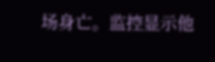场身亡。监控显示他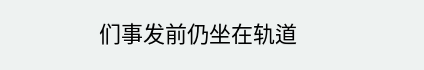们事发前仍坐在轨道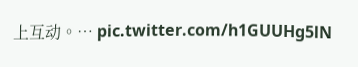上互动。… pic.twitter.com/h1GUUHg5lN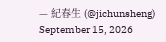— 紀春生 (@jichunsheng) September 15, 2026